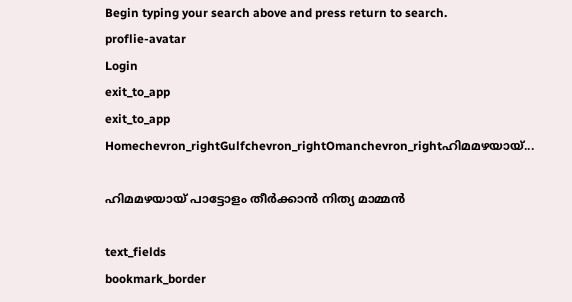Begin typing your search above and press return to search.
proflie-avatar
Login
exit_to_app
exit_to_app
Homechevron_rightGulfchevron_rightOmanchevron_rightഹിമമഴയായ്...

ഹിമമഴയായ് പാട്ടോളം തീർക്കാൻ നിത്യ മാമ്മൻ

text_fields
bookmark_border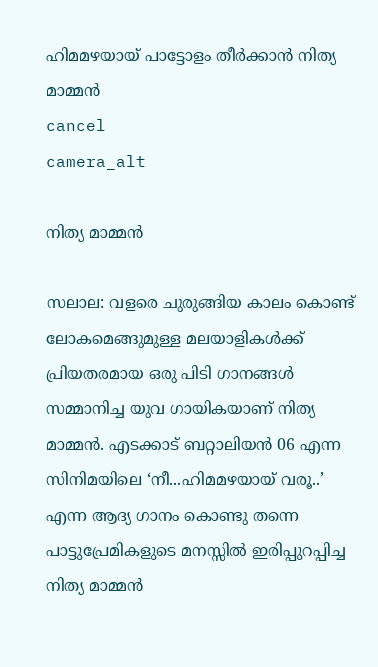ഹിമമഴയായ് പാട്ടോളം തീർക്കാൻ നിത്യ മാമ്മൻ
cancel
camera_alt

നിത്യ മാമ്മൻ

സലാല: വളരെ ചുരുങ്ങിയ കാലം കൊണ്ട് ലോകമെങ്ങുമുള്ള മലയാളികൾക്ക് പ്രിയതരമായ ഒരു പിടി ഗാനങ്ങൾ സമ്മാനിച്ച യുവ ഗായികയാണ് നിത്യ മാമ്മൻ. എടക്കാട് ബറ്റാലിയൻ 06 എന്ന സിനിമയിലെ ‘നീ...ഹിമമഴയായ് വരൂ..’ എന്ന ആദ്യ ഗാനം കൊണ്ടു തന്നെ പാട്ടുപ്രേമികളുടെ മനസ്സിൽ ഇരിപ്പുറപ്പിച്ച നിത്യ മാമ്മൻ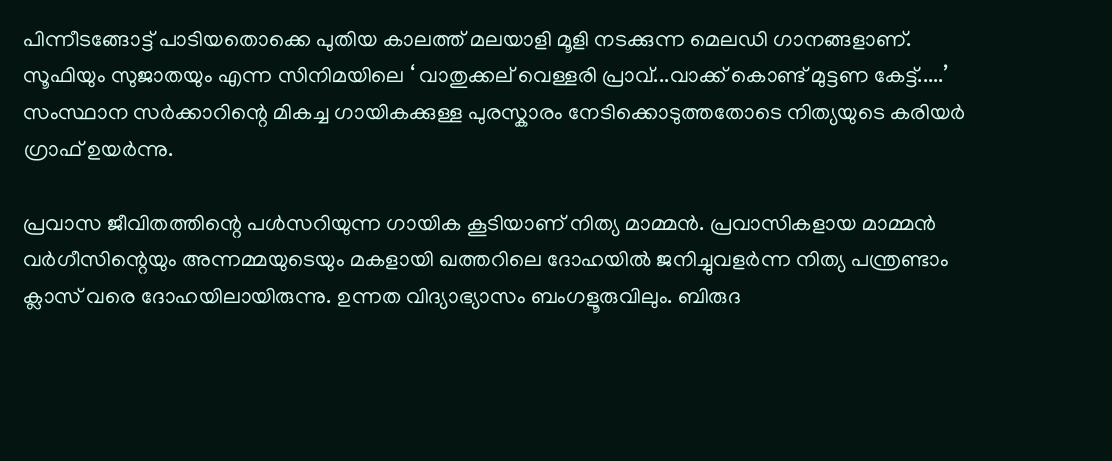പിന്നീടങ്ങോട്ട് പാടിയതൊക്കെ പുതിയ കാലത്ത് മലയാളി മൂളി നടക്കുന്ന മെലഡി ഗാനങ്ങളാണ്. സൂഫിയും സുജാതയും എന്ന സിനിമയിലെ ‘ വാതുക്കല് വെള്ളരി പ്രാവ്...വാക്ക് കൊണ്ട് മുട്ടണ കേട്ട്.....’ സംസ്ഥാന സർക്കാറിന്റെ മികച്ച ഗായികക്കുള്ള പുരസ്കാരം നേടിക്കൊടുത്തതോടെ നിത്യയുടെ കരിയർ ഗ്രാഫ് ഉയർന്നു.

പ്രവാസ ജീവിതത്തിന്റെ പൾസറിയുന്ന ഗായിക കൂടിയാണ് നിത്യ മാമ്മൻ. പ്രവാസികളായ മാമ്മൻ വർഗീസിന്റെയും അന്നമ്മയുടെയും മകളായി ഖത്തറിലെ ദോഹയിൽ ജനിച്ചുവളർന്ന നിത്യ പന്ത്രണ്ടാം ക്ലാസ് വരെ ദോഹയിലായിരുന്നു. ഉന്നത വിദ്യാഭ്യാസം ബംഗളൂരുവിലും. ബിരുദ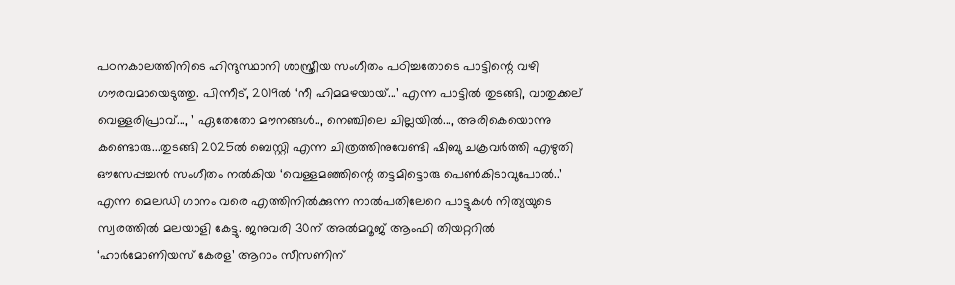പഠനകാലത്തിനിടെ ഹിന്ദുസ്ഥാനി ശാസ്ത്രീയ സംഗീതം പഠിച്ചതോടെ പാട്ടിന്റെ വഴി ഗൗരവമായെടുത്തു. പിന്നീട്, 2019ൽ ‘നീ ഹിമമഴയായ്...’ എന്ന പാട്ടിൽ തുടങ്ങി, വാതുക്കല് വെള്ളരിപ്രാവ്..., ’ ഏതേതോ മൗനങ്ങൾ.., നെഞ്ചിലെ ചില്ലയിൽ..., അരികെയൊന്നു കണ്ടൊരു...തുടങ്ങി 2025ൽ ബെസ്റ്റി എന്ന ചിത്രത്തിനുവേണ്ടി ഷിബു ചക്രവർത്തി എഴുതി ഔസേപ്പച്ചൻ സംഗീതം നൽകിയ ‘വെള്ളമഞ്ഞിന്റെ തട്ടമിട്ടൊരു പെൺകിടാവുപോൽ..’ എന്ന മെലഡി ഗാനം വരെ എത്തിനിൽക്കുന്ന നാൽപതിലേറെ പാട്ടുകൾ നിത്യയുടെ സ്വരത്തിൽ മലയാളി കേട്ടു. ജനുവരി 30ന് അൽമറൂജ് ആംഫി തിയറ്ററിൽ ‘ഹാർമോണിയസ് കേരള’ ആറാം സീസണിന്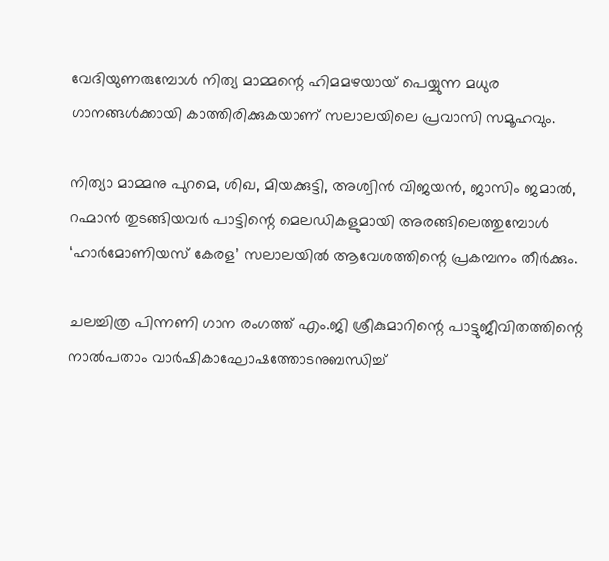വേദിയുണരുമ്പോൾ നിത്യ മാമ്മന്റെ ഹിമമഴയായ് പെയ്യുന്ന മധുര ഗാനങ്ങൾക്കായി കാത്തിരിക്കുകയാണ് സലാലയിലെ പ്രവാസി സമൂഹവും.

നിത്യാ മാമ്മനു പുറമെ, ശിഖ, മിയക്കുട്ടി, അശ്വിൻ വിജയൻ, ജാസിം ജമാൽ, റഹ്മാൻ തുടങ്ങിയവർ പാട്ടിന്റെ മെലഡികളുമായി അരങ്ങിലെത്തുമ്പോൾ ‘ഹാർമോണിയസ് കേരള’ സലാലയിൽ ആവേശത്തിന്റെ പ്രകമ്പനം തീർക്കും.

ചലച്ചിത്ര പിന്നണി ഗാന രംഗത്ത് എം.ജി ശ്രീകുമാറിന്റെ പാട്ടുജീവിതത്തിന്റെ നാൽപതാം വാർഷികാഘോഷത്തോടനുബന്ധിച്ച്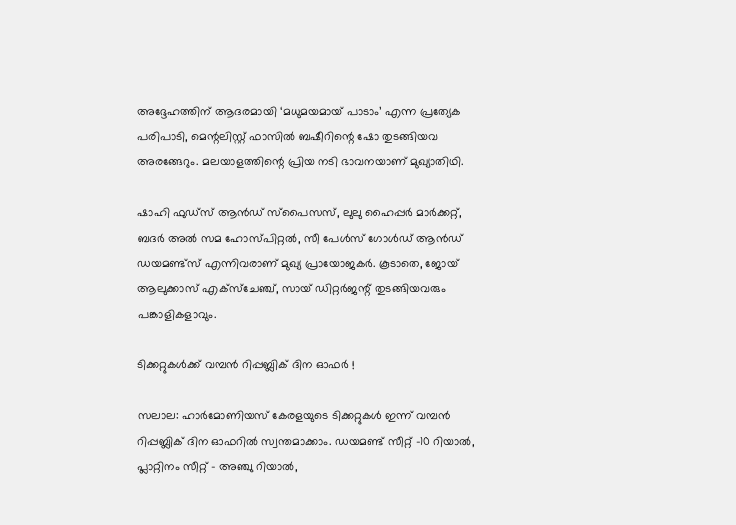അദ്ദേഹത്തിന് ആദരമായി ‘മധുമയമായ് പാടാം’ എന്ന പ്രത്യേക പരിപാടി, മെന്റലിസ്റ്റ് ഫാസിൽ ബഷീറിന്റെ ഷോ തുടങ്ങിയവ അരങ്ങേറും. മലയാളത്തിന്റെ പ്രിയ നടി ഭാവനയാണ് മുഖ്യാതിഥി.

ഷാഹി ഫുഡ്സ് ആൻഡ് സ്പൈസസ്, ലുലു ഹൈപ്പർ മാർക്കറ്റ്, ബദർ അൽ സമ ഹോസ്പിറ്റൽ, സീ പേൾസ്‌ ഗോൾഡ് ആൻഡ് ഡയമണ്ട്സ് എന്നിവരാണ് മുഖ്യ പ്രായോജകർ. കൂടാതെ, ജോയ് ആലുക്കാസ് എക്സ്ചേഞ്ച്, സായ് ഡിറ്റർജന്റ് തുടങ്ങിയവരും പങ്കാളികളാവും.

ടിക്കറ്റുകൾക്ക് വമ്പൻ റിപ്പബ്ലിക് ദിന ഓഫർ !

സലാല: ഹാർമോണിയസ് കേരളയുടെ ടിക്കറ്റുകൾ ഇന്ന് വമ്പൻ റിപ്പബ്ലിക് ദിന ഓഫറിൽ സ്വന്തമാക്കാം. ഡയമണ്ട് സീറ്റ് -10 റിയാൽ, പ്ലാറ്റിനം സീറ്റ് - അഞ്ചു റിയാൽ,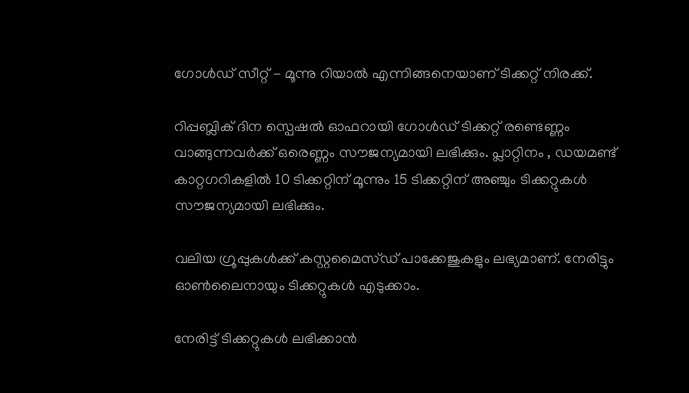ഗോൾഡ് സീറ്റ് - മൂന്നു റിയാൽ എന്നിങ്ങനെയാണ് ടിക്കറ്റ് നിരക്ക്.

റിപ്പബ്ലിക് ദിന സ്പെഷൽ ഓഫറായി ഗോൾഡ് ടിക്കറ്റ് രണ്ടെണ്ണം വാങ്ങുന്നവർക്ക് ഒരെണ്ണം സൗജന്യമായി ലഭിക്കും. പ്ലാറ്റിനം , ഡയമണ്ട് കാറ്റഗറികളിൽ 10 ടിക്കറ്റിന് മൂന്നും 15 ടിക്കറ്റിന് അഞ്ചും ടിക്കറ്റുകൾ സൗജന്യമായി ലഭിക്കും.

വലിയ ഗ്രൂപ്പുകൾക്ക്‌ കസ്റ്റമൈസ്ഡ്‌ പാക്കേജുകളും ലഭ്യമാണ്. നേരിട്ടും ഓൺലൈനായും ടിക്കറ്റുകൾ എടുക്കാം.

നേരിട്ട് ടിക്കറ്റുകൾ ലഭിക്കാൻ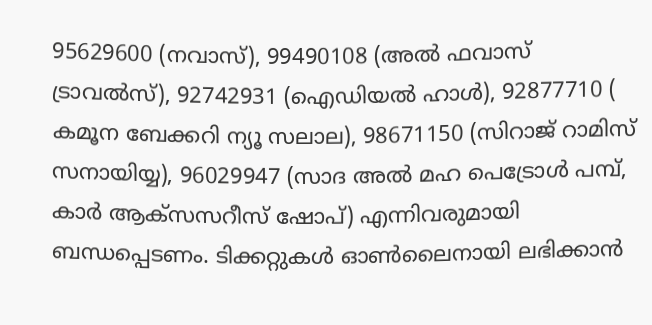95629600 (നവാസ്), 99490108 (അൽ ഫവാസ് ട്രാവൽസ്), 92742931 (ഐഡിയൽ ഹാൾ), 92877710 ( കമൂന ബേക്കറി ന്യൂ സലാല), 98671150 (സിറാജ് റാമിസ് സനായിയ്യ), 96029947 (സാദ അൽ മഹ പെട്രോൾ പമ്പ്, കാർ ആക്സസറീസ് ഷോപ്) എന്നിവരുമായി ബന്ധപ്പെടണം. ടിക്കറ്റുകൾ ഓൺലൈനായി ലഭിക്കാൻ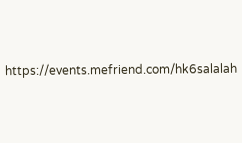https://events.mefriend.com/hk6salalah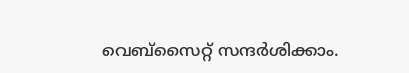വെബ്സൈറ്റ് സന്ദർശിക്കാം.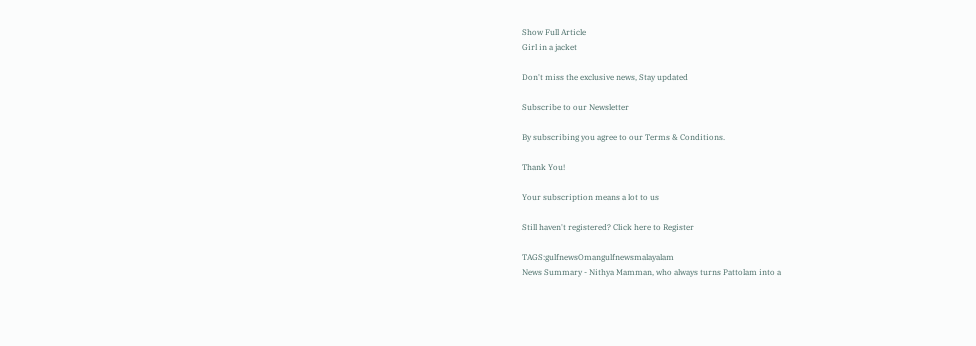Show Full Article
Girl in a jacket

Don't miss the exclusive news, Stay updated

Subscribe to our Newsletter

By subscribing you agree to our Terms & Conditions.

Thank You!

Your subscription means a lot to us

Still haven't registered? Click here to Register

TAGS:gulfnewsOmangulfnewsmalayalam
News Summary - Nithya Mamman, who always turns Pattolam into a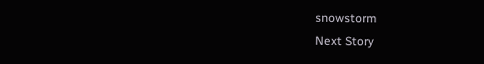snowstorm
Next Story